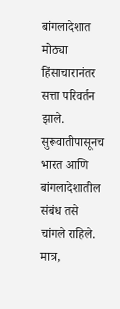बांगलादेशात मोठ्या हिंसाचारानंतर सत्ता परिवर्तन झाले. सुरूवातीपासूनच भारत आणि बांगलादेशातील संबंध तसे चांगले राहिले. मात्र,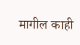मागील काही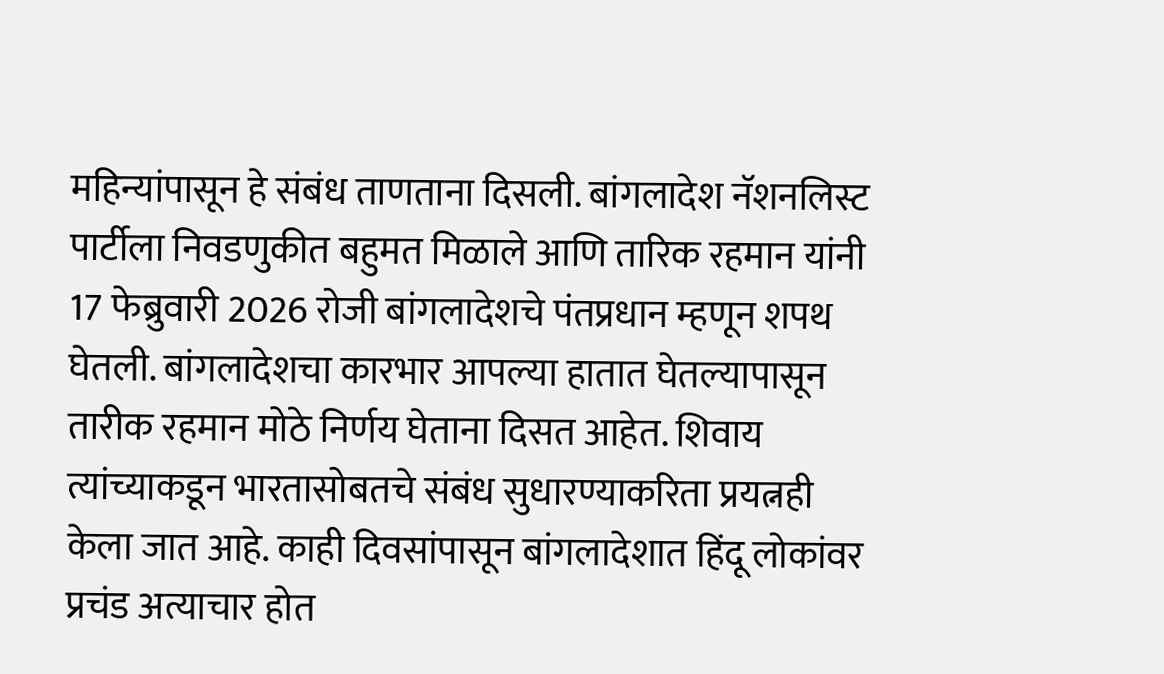महिन्यांपासून हे संबंध ताणताना दिसली. बांगलादेश नॅशनलिस्ट पार्टीला निवडणुकीत बहुमत मिळाले आणि तारिक रहमान यांनी 17 फेब्रुवारी 2026 रोजी बांगलादेशचे पंतप्रधान म्हणून शपथ घेतली. बांगलादेशचा कारभार आपल्या हातात घेतल्यापासून तारीक रहमान मोठे निर्णय घेताना दिसत आहेत. शिवाय त्यांच्याकडून भारतासोबतचे संबंध सुधारण्याकरिता प्रयत्नही केला जात आहे. काही दिवसांपासून बांगलादेशात हिंदू लोकांवर प्रचंड अत्याचार होत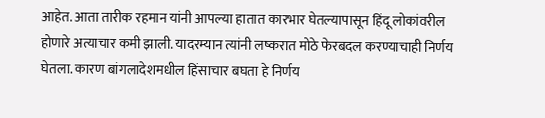आहेत. आता तारीक रहमान यांनी आपल्या हातात कारभार घेतल्यापासून हिंदू लोकांवरील होणारे अत्याचार कमी झाली. यादरम्यान त्यांनी लष्करात मोठे फेरबदल करण्याचाही निर्णय घेतला. कारण बांगलादेशमधील हिंसाचार बघता हे निर्णय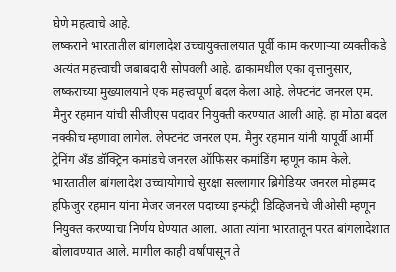घेणे महत्वाचे आहे.
लष्कराने भारतातील बांगलादेश उच्चायुक्तालयात पूर्वी काम करणाऱ्या व्यक्तीकडे अत्यंत महत्त्वाची जबाबदारी सोपवली आहे. ढाकामधील एका वृत्तानुसार, लष्कराच्या मुख्यालयाने एक महत्त्वपूर्ण बदल केला आहे. लेफ्टनंट जनरल एम. मैनुर रहमान यांची सीजीएस पदावर नियुक्ती करण्यात आली आहे. हा मोठा बदल नक्कीच म्हणावा लागेल. लेफ्टनंट जनरल एम. मैनुर रहमान यांनी यापूर्वी आर्मी ट्रेनिंग अँड डॉक्ट्रिन कमांडचे जनरल ऑफिसर कमांडिंग म्हणून काम केले.
भारतातील बांगलादेश उच्चायोगाचे सुरक्षा सल्लागार ब्रिगेडियर जनरल मोहम्मद हफिजुर रहमान यांना मेजर जनरल पदाच्या इन्फंट्री डिव्हिजनचे जीओसी म्हणून नियुक्त करण्याचा निर्णय घेण्यात आला. आता त्यांना भारतातून परत बांगलादेशात बोलावण्यात आले. मागील काही वर्षांपासून ते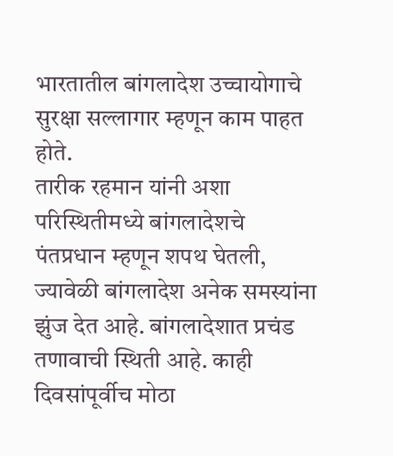भारतातील बांगलादेश उच्चायोगाचे सुरक्षा सल्लागार म्हणून काम पाहत होते.
तारीक रहमान यांनी अशा परिस्थितीमध्ये बांगलादेशचे पंतप्रधान म्हणून शपथ घेतली, ज्यावेळी बांगलादेश अनेक समस्यांना झुंज देत आहे. बांगलादेशात प्रचंड तणावाची स्थिती आहे. काही दिवसांपूर्वीच मोठा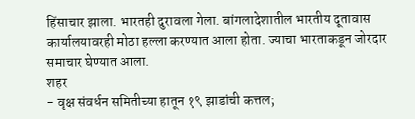हिंसाचार झाला. भारतही दुरावला गेला. बांगलादेशातील भारतीय दूतावास कार्यालयावरही मोठा हल्ला करण्यात आला होता. ज्याचा भारताकडून जोरदार समाचार घेण्यात आला.
शहर
- वृक्ष संवर्धन समितीच्या हातून १९ झाडांची कत्तल;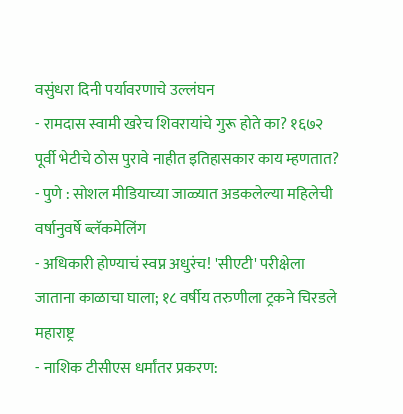वसुंधरा दिनी पर्यावरणाचे उल्लंघन
- रामदास स्वामी खरेच शिवरायांचे गुरू होते का? १६७२ पूर्वी भेटीचे ठोस पुरावे नाहीत इतिहासकार काय म्हणतात?
- पुणे : सोशल मीडियाच्या जाळ्यात अडकलेल्या महिलेची वर्षानुवर्षे ब्लॅकमेलिंग
- अधिकारी होण्याचं स्वप्न अधुरंच! 'सीएटी' परीक्षेला जाताना काळाचा घाला; १८ वर्षीय तरुणीला ट्रकने चिरडले
महाराष्ट्र
- नाशिक टीसीएस धर्मांतर प्रकरण: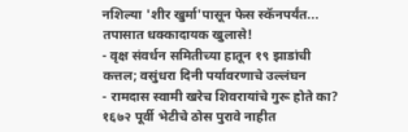नशिल्या 'शीर खुर्मा'पासून फेस स्कॅनपर्यंत... तपासात धक्कादायक खुलासे!
- वृक्ष संवर्धन समितीच्या हातून १९ झाडांची कत्तल; वसुंधरा दिनी पर्यावरणाचे उल्लंघन
- रामदास स्वामी खरेच शिवरायांचे गुरू होते का? १६७२ पूर्वी भेटीचे ठोस पुरावे नाहीत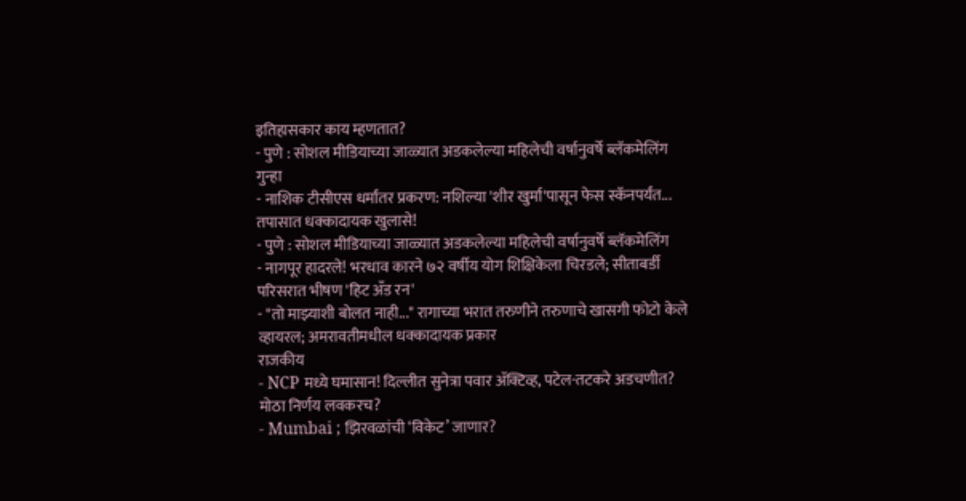इतिहासकार काय म्हणतात?
- पुणे : सोशल मीडियाच्या जाळ्यात अडकलेल्या महिलेची वर्षानुवर्षे ब्लॅकमेलिंग
गुन्हा
- नाशिक टीसीएस धर्मांतर प्रकरण: नशिल्या 'शीर खुर्मा'पासून फेस स्कॅनपर्यंत... तपासात धक्कादायक खुलासे!
- पुणे : सोशल मीडियाच्या जाळ्यात अडकलेल्या महिलेची वर्षानुवर्षे ब्लॅकमेलिंग
- नागपूर हादरले! भरधाव कारने ७२ वर्षीय योग शिक्षिकेला चिरडले; सीताबर्डी परिसरात भीषण 'हिट अँड रन'
- "तो माझ्याशी बोलत नाही..." रागाच्या भरात तरुणीने तरुणाचे खासगी फोटो केले व्हायरल; अमरावतीमधील धक्कादायक प्रकार
राजकीय
- NCP मध्ये घमासान! दिल्लीत सुनेत्रा पवार ॲक्टिव्ह, पटेल-तटकरे अडचणीत? मोठा निर्णय लवकरच?
- Mumbai ; झिरवळांची ‘विकेट’ जाणार?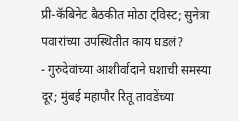प्री-कॅबिनेट बैठकीत मोठा ट्विस्ट; सुनेत्रा पवारांच्या उपस्थितीत काय घडलं?
- गुरुदेवांच्या आशीर्वादाने घशाची समस्या दूर; मुंबई महापौर रितू तावडेंच्या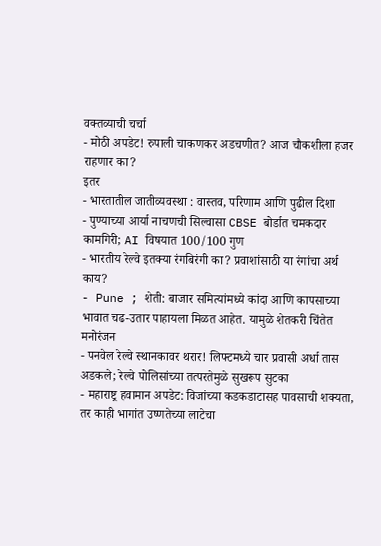वक्तव्याची चर्चा
- मोठी अपडेट! रुपाली चाकणकर अडचणीत? आज चौकशीला हजर राहणार का?
इतर
- भारतातील जातीव्यवस्था : वास्तव, परिणाम आणि पुढील दिशा
- पुण्याच्या आर्या नाचणची सिल्वासा CBSE बोर्डात चमकदार कामगिरी; AI विषयात 100/100 गुण
- भारतीय रेल्वे इतक्या रंगबिरंगी का? प्रवाशांसाठी या रंगांचा अर्थ काय?
- Pune ; शेती: बाजार समित्यांमध्ये कांदा आणि कापसाच्या भावात चढ-उतार पाहायला मिळत आहेत. यामुळे शेतकरी चिंतेत
मनोरंजन
- पनवेल रेल्वे स्थानकावर थरार! लिफ्टमध्ये चार प्रवासी अर्धा तास अडकले; रेल्वे पोलिसांच्या तत्परतेमुळे सुखरूप सुटका
- महाराष्ट्र हवामान अपडेट: विजांच्या कडकडाटासह पावसाची शक्यता, तर काही भागांत उष्णतेच्या लाटेचा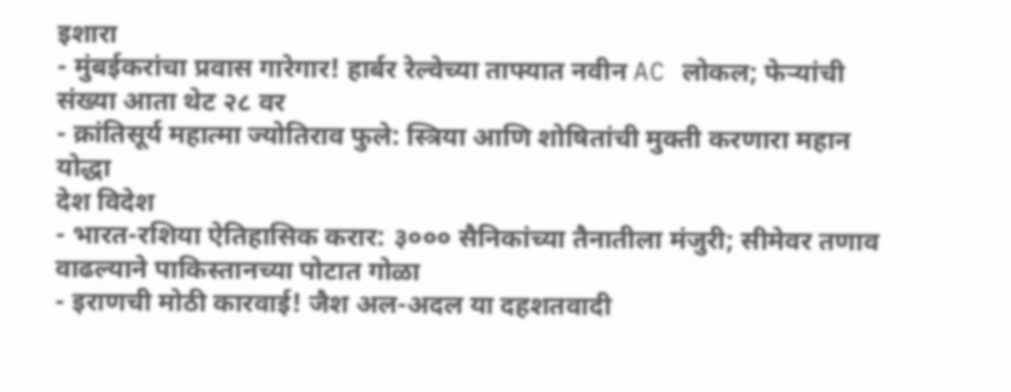इशारा
- मुंबईकरांचा प्रवास गारेगार! हार्बर रेल्वेच्या ताफ्यात नवीन AC लोकल; फेऱ्यांची संख्या आता थेट २८ वर
- क्रांतिसूर्य महात्मा ज्योतिराव फुले: स्त्रिया आणि शोषितांची मुक्ती करणारा महान योद्धा
देश विदेश
- भारत-रशिया ऐतिहासिक करार: ३००० सैनिकांच्या तैनातीला मंजुरी; सीमेवर तणाव वाढल्याने पाकिस्तानच्या पोटात गोळा
- इराणची मोठी कारवाई! जैश अल-अदल या दहशतवादी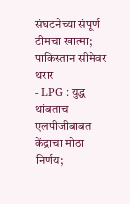संघटनेच्या संपूर्ण टीमचा खात्मा; पाकिस्तान सीमेवर थरार
- LPG : युद्ध थांबताच एलपीजीबाबत केंद्राचा मोठा निर्णय;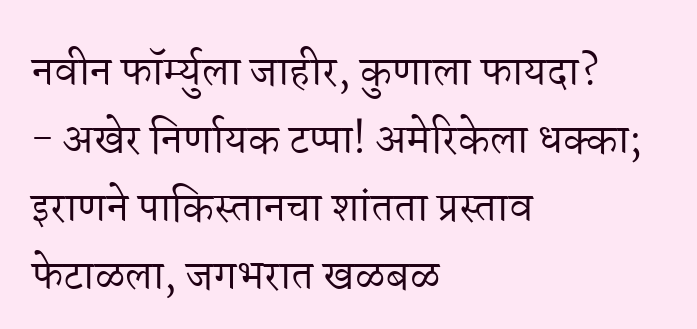नवीन फॉर्म्युला जाहीर, कुणाला फायदा?
- अखेर निर्णायक टप्पा! अमेरिकेला धक्का; इराणने पाकिस्तानचा शांतता प्रस्ताव फेटाळला, जगभरात खळबळ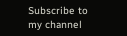Subscribe to my channel